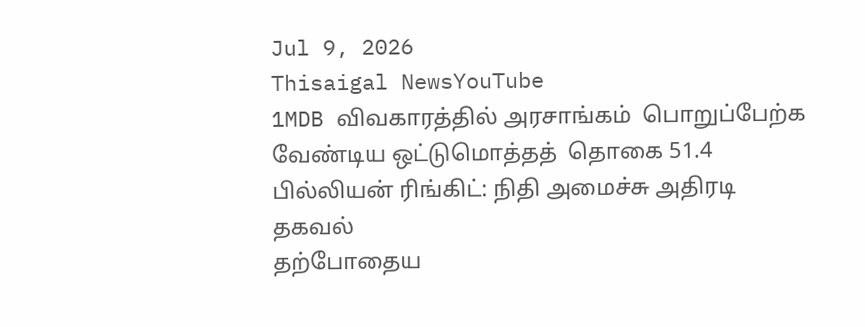Jul 9, 2026
Thisaigal NewsYouTube
1MDB விவகாரத்தில் அரசாங்கம்  பொறுப்பேற்க  வேண்டிய ஒட்டுமொத்தத்  தொகை 51.4 பில்லியன் ரிங்கிட்: நிதி அமைச்சு அதிரடி தகவல்
தற்போதைய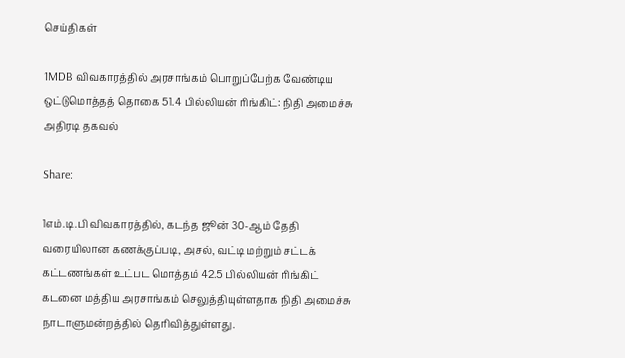செய்திகள்

1MDB விவகாரத்தில் அரசாங்கம் பொறுப்பேற்க வேண்டிய ஒட்டுமொத்தத் தொகை 51.4 பில்லியன் ரிங்கிட்: நிதி அமைச்சு அதிரடி தகவல்

Share:

1எம்.டி.பி விவகாரத்தில், கடந்த ஜூன் 30-ஆம் தேதி வரையிலான கணக்குப்படி, அசல், வட்டி மற்றும் சட்டக் கட்டணங்கள் உட்பட மொத்தம் 42.5 பில்லியன் ரிங்கிட் கடனை மத்திய அரசாங்கம் செலுத்தியுள்ளதாக நிதி அமைச்சு நாடாளுமன்றத்தில் தெரிவித்துள்ளது.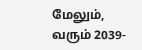மேலும், வரும் 2039-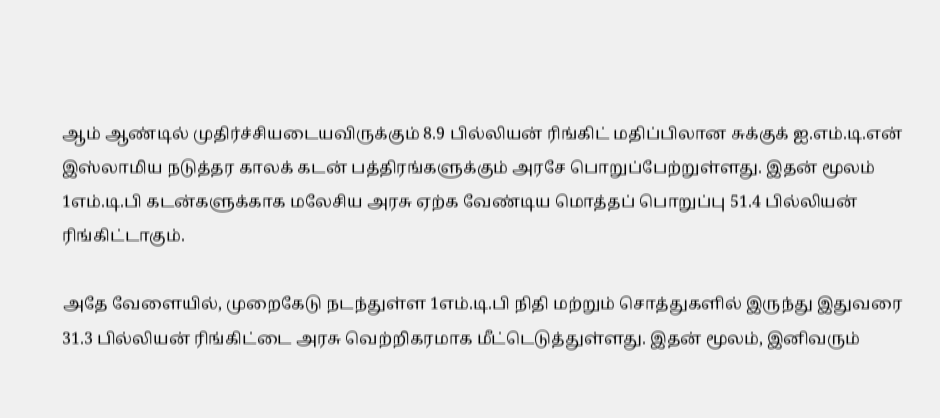ஆம் ஆண்டில் முதிர்ச்சியடையவிருக்கும் 8.9 பில்லியன் ரிங்கிட் மதிப்பிலான சுக்குக் ஐ.எம்.டி.என் இஸ்லாமிய நடுத்தர காலக் கடன் பத்திரங்களுக்கும் அரசே பொறுப்பேற்றுள்ளது. இதன் மூலம் 1எம்.டி.பி கடன்களுக்காக மலேசிய அரசு ஏற்க வேண்டிய மொத்தப் பொறுப்பு 51.4 பில்லியன் ரிங்கிட்டாகும்.

அதே வேளையில், முறைகேடு நடந்துள்ள 1எம்.டி.பி நிதி மற்றும் சொத்துகளில் இருந்து இதுவரை 31.3 பில்லியன் ரிங்கிட்டை அரசு வெற்றிகரமாக மீட்டெடுத்துள்ளது. இதன் மூலம், இனிவரும்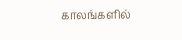காலங்களில்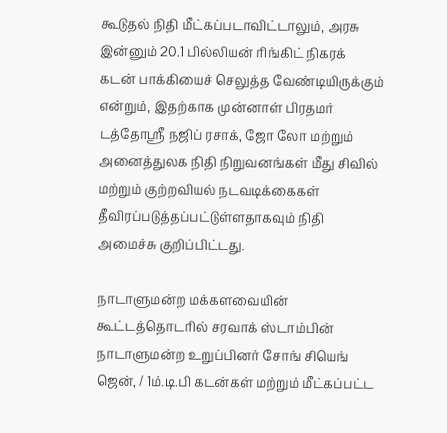கூடுதல் நிதி மீட்கப்படாவிட்டாலும், அரசு இன்னும் 20.1 பில்லியன் ரிங்கிட் நிகரக் கடன் பாக்கியைச் செலுத்த வேண்டியிருக்கும் என்றும், இதற்காக முன்னாள் பிரதமர் டத்தோஸ்ரீ நஜிப் ரசாக், ஜோ லோ மற்றும் அனைத்துலக நிதி நிறுவனங்கள் மீது சிவில் மற்றும் குற்றவியல் நடவடிக்கைகள் தீவிரப்படுத்தப்பட்டுள்ளதாகவும் நிதி அமைச்சு குறிப்பிட்டது.

நாடாளுமன்ற மக்களவையின் கூட்டத்தொடரில் சரவாக் ஸ்டாம்பின் நாடாளுமன்ற உறுப்பினர் சோங் சியெங் ஜென், / 1ம்.டி.பி கடன்கள் மற்றும் மீட்கப்பட்ட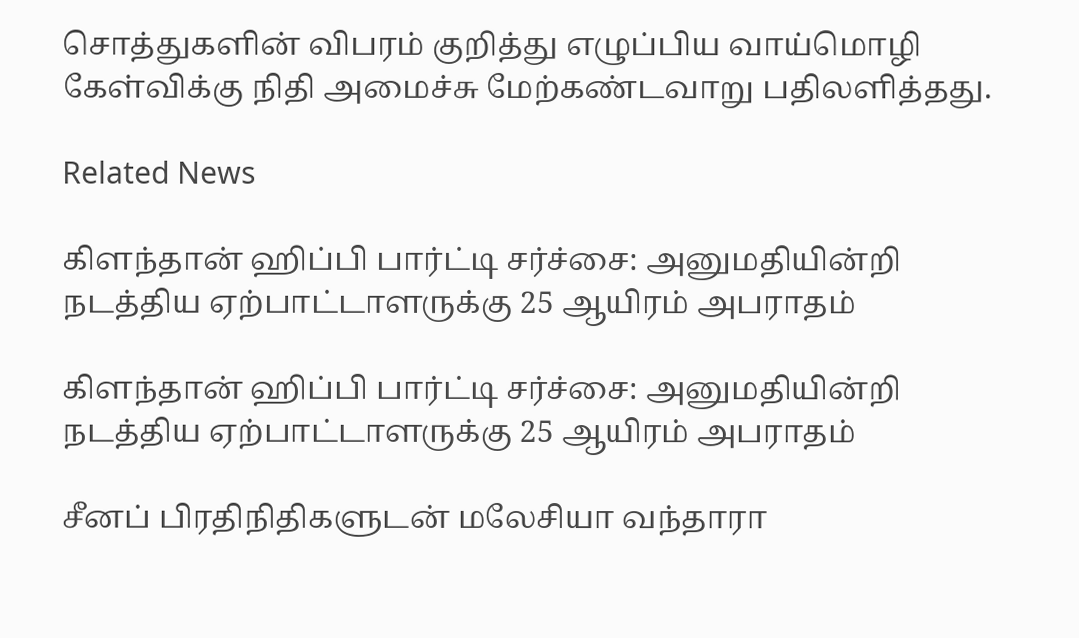சொத்துகளின் விபரம் குறித்து எழுப்பிய வாய்மொழி கேள்விக்கு நிதி அமைச்சு மேற்கண்டவாறு பதிலளித்தது.

Related News

கிளந்தான் ஹிப்பி பார்ட்டி சர்ச்சை: அனுமதியின்றி நடத்திய ஏற்பாட்டாளருக்கு 25 ஆயிரம் அபராதம்

கிளந்தான் ஹிப்பி பார்ட்டி சர்ச்சை: அனுமதியின்றி நடத்திய ஏற்பாட்டாளருக்கு 25 ஆயிரம் அபராதம்

சீனப் பிரதிநிதிகளுடன் மலேசியா வந்தாரா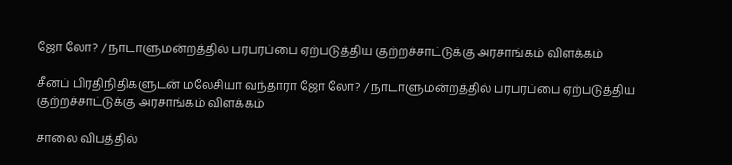ஜோ லோ? / நாடாளுமன்றத்தில் பரபரப்பை ஏற்படுத்திய குற்றச்சாட்டுக்கு அரசாங்கம் விளக்கம்

சீனப் பிரதிநிதிகளுடன் மலேசியா வந்தாரா ஜோ லோ? / நாடாளுமன்றத்தில் பரபரப்பை ஏற்படுத்திய குற்றச்சாட்டுக்கு அரசாங்கம் விளக்கம்

சாலை விபத்தில்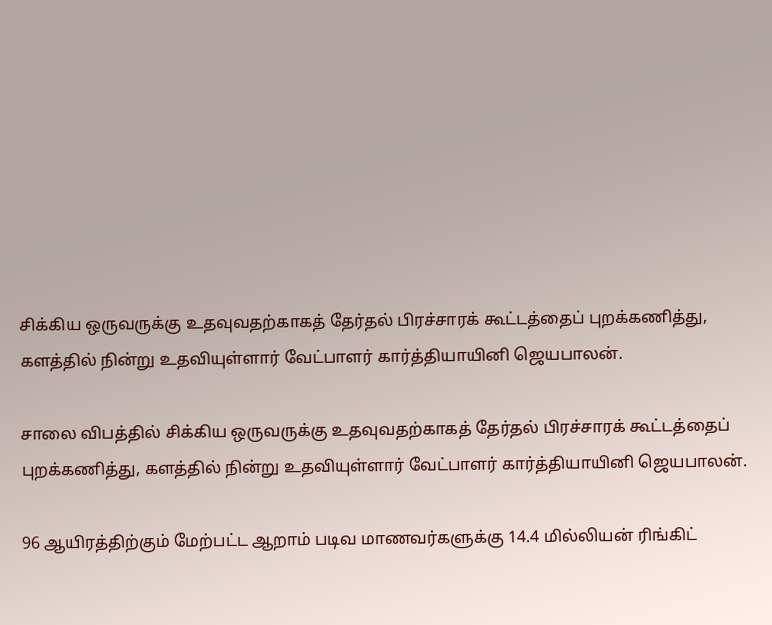சிக்கிய ஒருவருக்கு உதவுவதற்காகத் தேர்தல் பிரச்சாரக் கூட்டத்தைப் புறக்கணித்து, களத்தில் நின்று உதவியுள்ளார் வேட்பாளர் கார்த்தியாயினி ஜெயபாலன்.

சாலை விபத்தில் சிக்கிய ஒருவருக்கு உதவுவதற்காகத் தேர்தல் பிரச்சாரக் கூட்டத்தைப் புறக்கணித்து, களத்தில் நின்று உதவியுள்ளார் வேட்பாளர் கார்த்தியாயினி ஜெயபாலன்.

96 ஆயிரத்திற்கும் மேற்பட்ட ஆறாம் படிவ மாணவர்களுக்கு 14.4 மில்லியன் ரிங்கிட்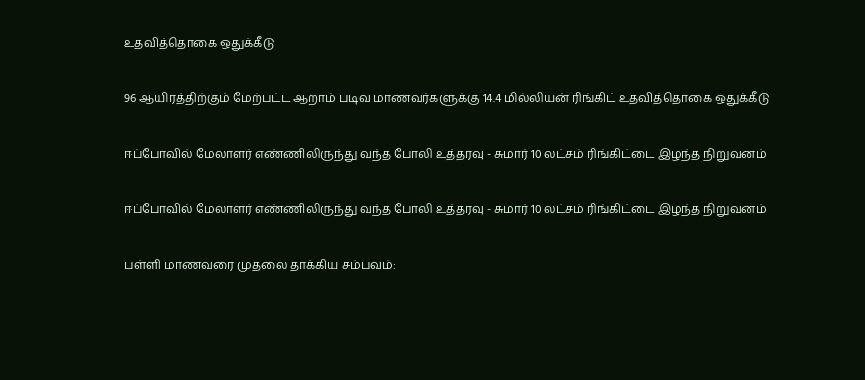உதவித்தொகை ஒதுக்கீடு

96 ஆயிரத்திற்கும் மேற்பட்ட ஆறாம் படிவ மாணவர்களுக்கு 14.4 மில்லியன் ரிங்கிட் உதவித்தொகை ஒதுக்கீடு

ஈப்போவில் மேலாளர் எண்ணிலிருந்து வந்த போலி உத்தரவு - சுமார் 10 லட்சம் ரிங்கிட்டை இழந்த நிறுவனம்

ஈப்போவில் மேலாளர் எண்ணிலிருந்து வந்த போலி உத்தரவு - சுமார் 10 லட்சம் ரிங்கிட்டை இழந்த நிறுவனம்

பள்ளி மாணவரை முதலை தாக்கிய சம்பவம்: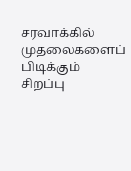சரவாக்கில் முதலைகளைப் பிடிக்கும் சிறப்பு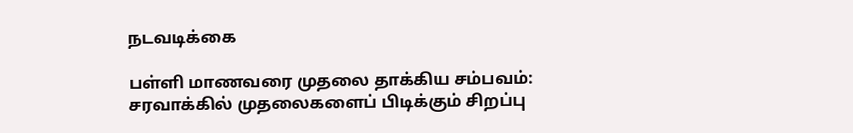நடவடிக்கை

பள்ளி மாணவரை முதலை தாக்கிய சம்பவம்: சரவாக்கில் முதலைகளைப் பிடிக்கும் சிறப்பு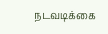நடவடிக்கை